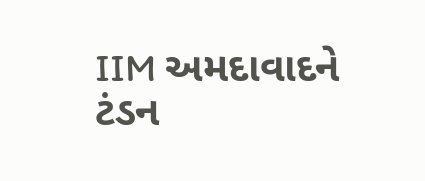IIM અમદાવાદને ટંડન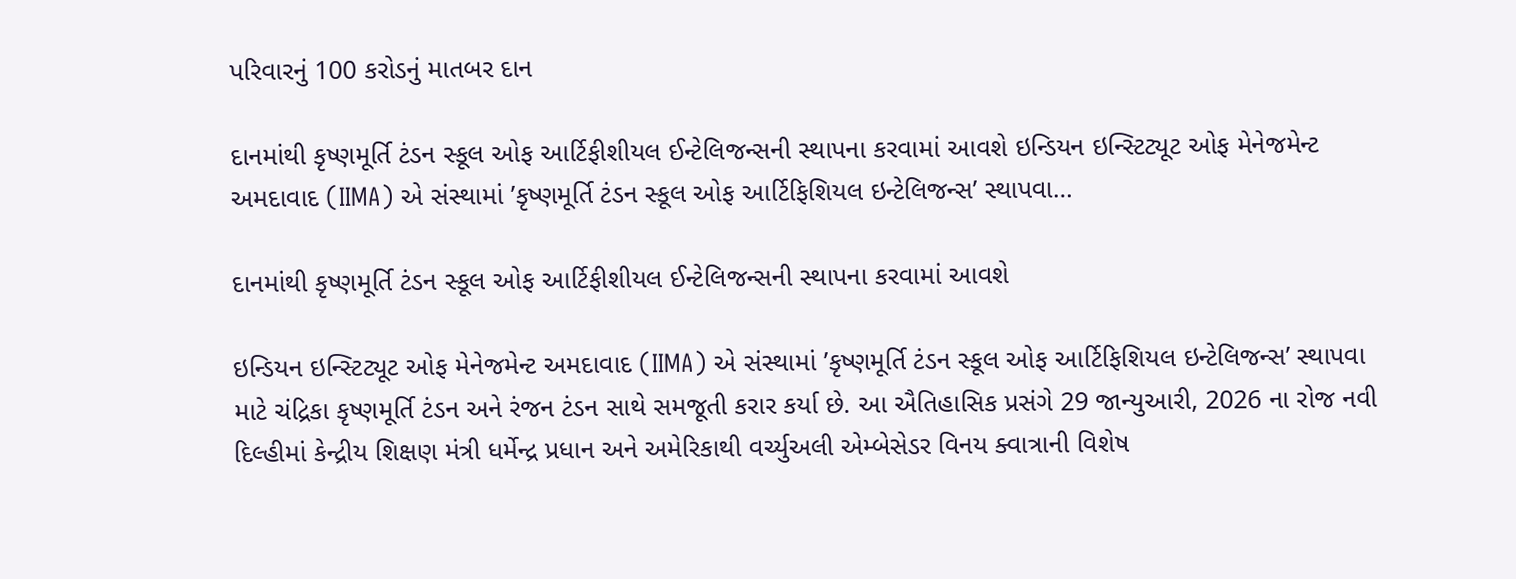પરિવારનું 100 કરોડનું માતબર દાન

દાનમાંથી કૃષ્ણમૂર્તિ ટંડન સ્કૂલ ઓફ આર્ટિફીશીયલ ઈન્ટેલિજન્સની સ્થાપના કરવામાં આવશે ઇન્ડિયન ઇન્સ્ટિટ્યૂટ ઓફ મેનેજમેન્ટ અમદાવાદ (IIMA) એ સંસ્થામાં ’કૃષ્ણમૂર્તિ ટંડન સ્કૂલ ઓફ આર્ટિફિશિયલ ઇન્ટેલિજન્સ’ સ્થાપવા…

દાનમાંથી કૃષ્ણમૂર્તિ ટંડન સ્કૂલ ઓફ આર્ટિફીશીયલ ઈન્ટેલિજન્સની સ્થાપના કરવામાં આવશે

ઇન્ડિયન ઇન્સ્ટિટ્યૂટ ઓફ મેનેજમેન્ટ અમદાવાદ (IIMA) એ સંસ્થામાં ’કૃષ્ણમૂર્તિ ટંડન સ્કૂલ ઓફ આર્ટિફિશિયલ ઇન્ટેલિજન્સ’ સ્થાપવા માટે ચંદ્રિકા કૃષ્ણમૂર્તિ ટંડન અને રંજન ટંડન સાથે સમજૂતી કરાર કર્યા છે. આ ઐતિહાસિક પ્રસંગે 29 જાન્યુઆરી, 2026 ના રોજ નવી દિલ્હીમાં કેન્દ્રીય શિક્ષણ મંત્રી ધર્મેન્દ્ર પ્રધાન અને અમેરિકાથી વર્ચ્યુઅલી એમ્બેસેડર વિનય ક્વાત્રાની વિશેષ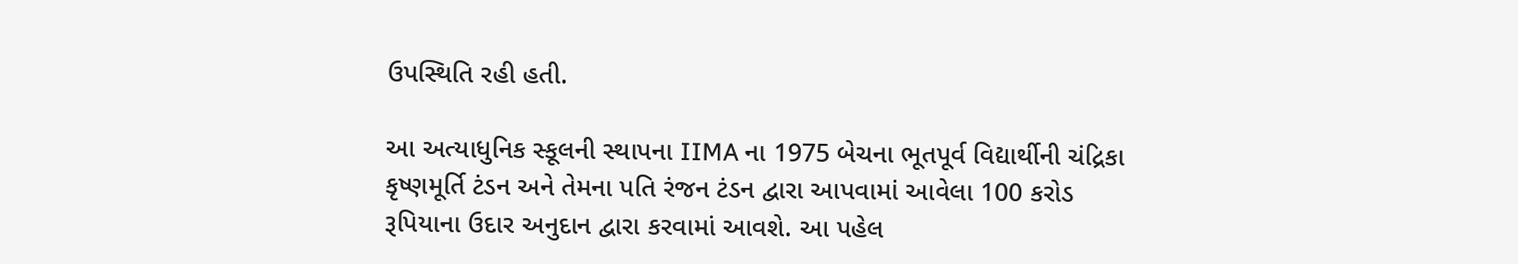ઉપસ્થિતિ રહી હતી.

આ અત્યાધુનિક સ્કૂલની સ્થાપના IIMA ના 1975 બેચના ભૂતપૂર્વ વિદ્યાર્થીની ચંદ્રિકા કૃષ્ણમૂર્તિ ટંડન અને તેમના પતિ રંજન ટંડન દ્વારા આપવામાં આવેલા 100 કરોડ રૂપિયાના ઉદાર અનુદાન દ્વારા કરવામાં આવશે. આ પહેલ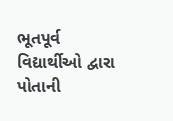ભૂતપૂર્વ વિદ્યાર્થીઓ દ્વારા પોતાની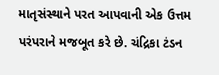માતૃસંસ્થાને પરત આપવાની એક ઉત્તમ પરંપરાને મજબૂત કરે છે. ચંદ્રિકા ટંડન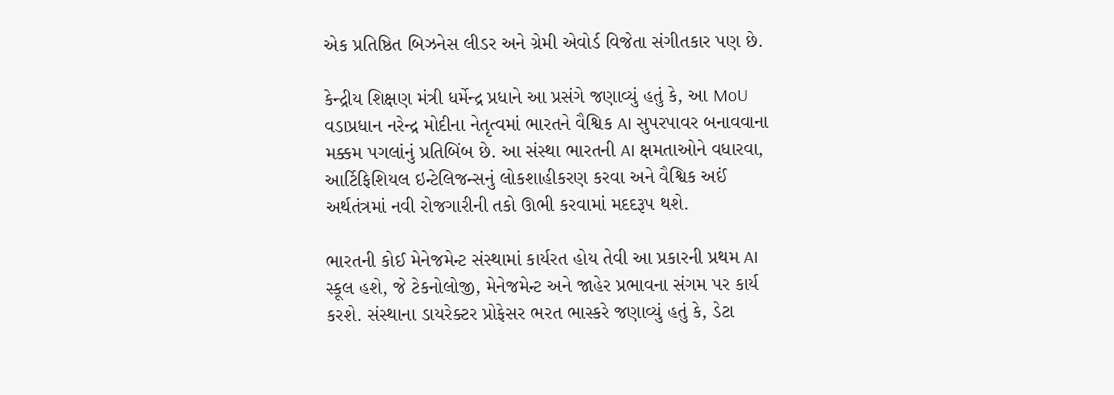એક પ્રતિષ્ઠિત બિઝનેસ લીડર અને ગ્રેમી એવોર્ડ વિજેતા સંગીતકાર પણ છે.

કેન્દ્રીય શિક્ષણ મંત્રી ધર્મેન્દ્ર પ્રધાને આ પ્રસંગે જણાવ્યું હતું કે, આ MoU વડાપ્રધાન નરેન્દ્ર મોદીના નેતૃત્વમાં ભારતને વૈશ્વિક AI સુપરપાવર બનાવવાના મક્કમ પગલાંનું પ્રતિબિંબ છે. આ સંસ્થા ભારતની AI ક્ષમતાઓને વધારવા, આર્ટિફિશિયલ ઇન્ટેલિજન્સનું લોકશાહીકરણ કરવા અને વૈશ્વિક અઈં અર્થતંત્રમાં નવી રોજગારીની તકો ઊભી કરવામાં મદદરૂપ થશે.

ભારતની કોઈ મેનેજમેન્ટ સંસ્થામાં કાર્યરત હોય તેવી આ પ્રકારની પ્રથમ AI સ્કૂલ હશે, જે ટેકનોલોજી, મેનેજમેન્ટ અને જાહેર પ્રભાવના સંગમ પર કાર્ય કરશે. સંસ્થાના ડાયરેક્ટર પ્રોફેસર ભરત ભાસ્કરે જણાવ્યું હતું કે, ડેટા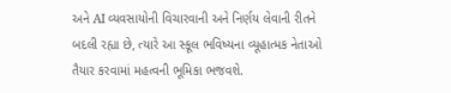અને AI વ્યવસાયોની વિચારવાની અને નિર્ણય લેવાની રીતને બદલી રહ્યા છે, ત્યારે આ સ્કૂલ ભવિષ્યના વ્યૂહાત્મક નેતાઓ તૈયાર કરવામાં મહત્વની ભૂમિકા ભજવશે.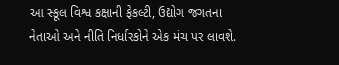આ સ્કૂલ વિશ્વ કક્ષાની ફેકલ્ટી, ઉદ્યોગ જગતના નેતાઓ અને નીતિ નિર્ધારકોને એક મંચ પર લાવશે.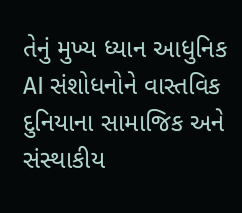તેનું મુખ્ય ધ્યાન આધુનિક AI સંશોધનોને વાસ્તવિક દુનિયાના સામાજિક અને સંસ્થાકીય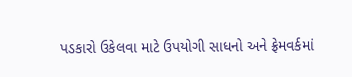પડકારો ઉકેલવા માટે ઉપયોગી સાધનો અને ફ્રેમવર્કમાં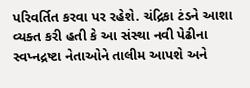પરિવર્તિત કરવા પર રહેશે. ચંદ્રિકા ટંડને આશા વ્યક્ત કરી હતી કે આ સંસ્થા નવી પેઢીના સ્વપ્નદ્રષ્ટા નેતાઓને તાલીમ આપશે અને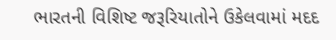ભારતની વિશિષ્ટ જરૂરિયાતોને ઉકેલવામાં મદદ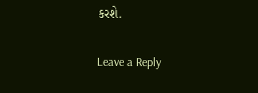કરશે.

Leave a Reply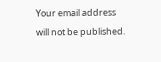Your email address will not be published.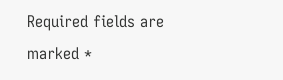Required fields are marked *